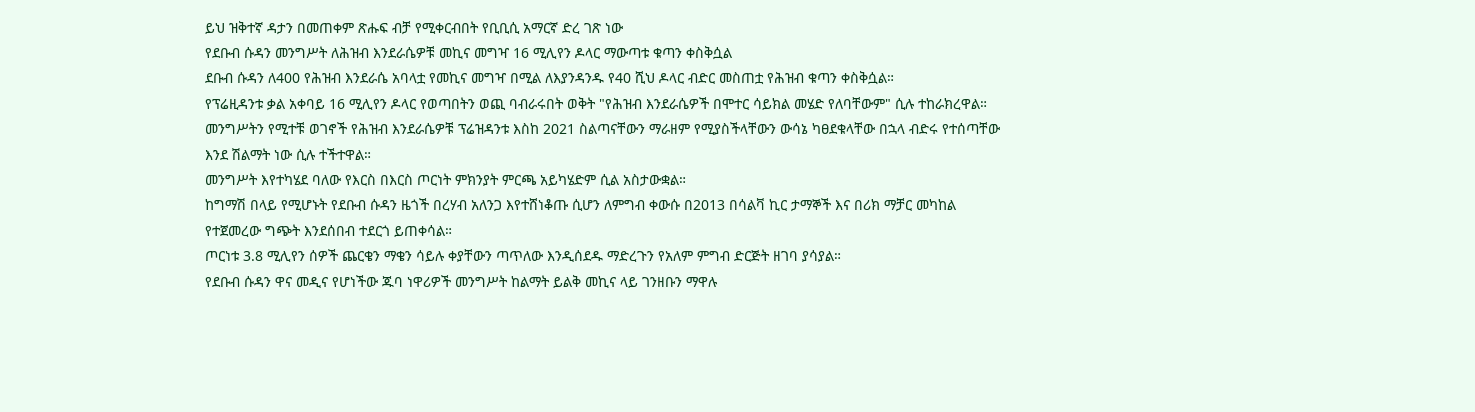ይህ ዝቅተኛ ዳታን በመጠቀም ጽሑፍ ብቻ የሚቀርብበት የቢቢሲ አማርኛ ድረ ገጽ ነው
የደቡብ ሱዳን መንግሥት ለሕዝብ እንደራሴዎቹ መኪና መግዣ 16 ሚሊየን ዶላር ማውጣቱ ቁጣን ቀስቅሷል
ደቡብ ሱዳን ለ400 የሕዝብ እንደራሴ አባላቷ የመኪና መግዣ በሚል ለእያንዳንዱ የ40 ሺህ ዶላር ብድር መስጠቷ የሕዝብ ቁጣን ቀስቅሷል።
የፕሬዚዳንቱ ቃል አቀባይ 16 ሚሊየን ዶላር የወጣበትን ወጪ ባብራሩበት ወቅት "የሕዝብ እንደራሴዎች በሞተር ሳይክል መሄድ የለባቸውም" ሲሉ ተከራክረዋል።
መንግሥትን የሚተቹ ወገኖች የሕዝብ እንደራሴዎቹ ፕሬዝዳንቱ እስከ 2021 ስልጣናቸውን ማራዘም የሚያስችላቸውን ውሳኔ ካፀደቁላቸው በኋላ ብድሩ የተሰጣቸው እንደ ሽልማት ነው ሲሉ ተችተዋል።
መንግሥት እየተካሄደ ባለው የእርስ በእርስ ጦርነት ምክንያት ምርጫ አይካሄድም ሲል አስታውቋል።
ከግማሽ በላይ የሚሆኑት የደቡብ ሱዳን ዜጎች በረሃብ አለንጋ እየተሸነቆጡ ሲሆን ለምግብ ቀውሱ በ2013 በሳልቫ ኪር ታማኞች እና በሪክ ማቻር መካከል የተጀመረው ግጭት እንደሰበብ ተደርጎ ይጠቀሳል።
ጦርነቱ 3.8 ሚሊየን ሰዎች ጨርቄን ማቄን ሳይሉ ቀያቸውን ጣጥለው እንዲሰደዱ ማድረጉን የአለም ምግብ ድርጅት ዘገባ ያሳያል።
የደቡብ ሱዳን ዋና መዲና የሆነችው ጁባ ነዋሪዎች መንግሥት ከልማት ይልቅ መኪና ላይ ገንዘቡን ማዋሉ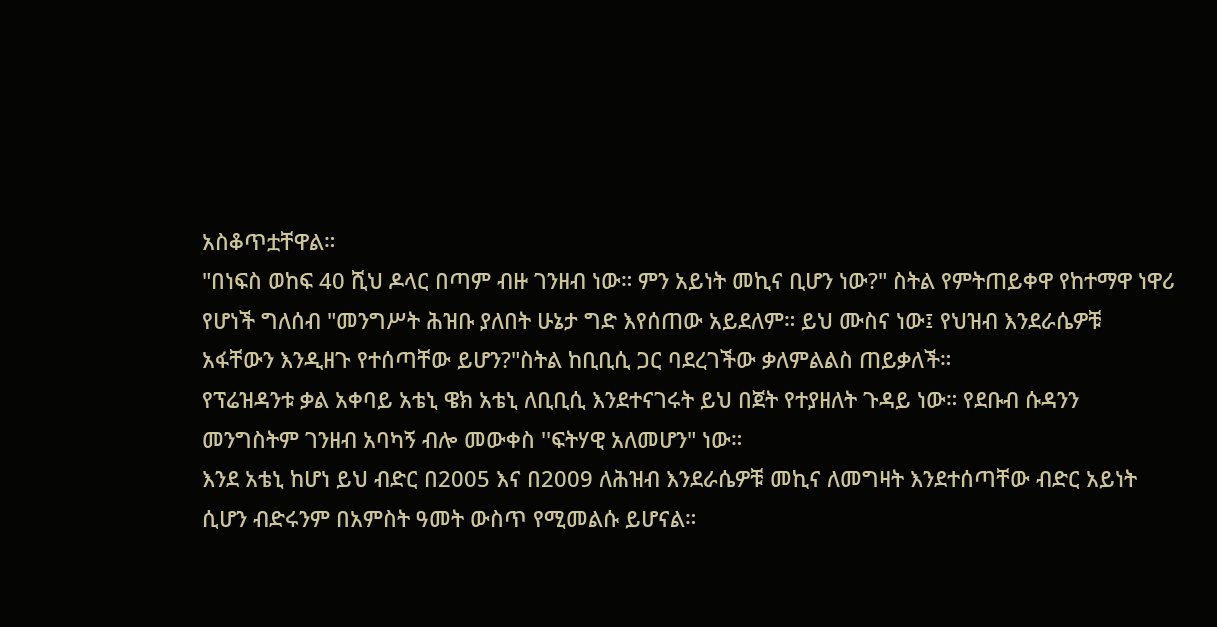አስቆጥቷቸዋል።
"በነፍስ ወከፍ 40 ሺህ ዶላር በጣም ብዙ ገንዘብ ነው። ምን አይነት መኪና ቢሆን ነው?" ስትል የምትጠይቀዋ የከተማዋ ነዋሪ የሆነች ግለሰብ "መንግሥት ሕዝቡ ያለበት ሁኔታ ግድ እየሰጠው አይደለም። ይህ ሙስና ነው፤ የህዝብ እንደራሴዎቹ አፋቸውን እንዲዘጉ የተሰጣቸው ይሆን?"ስትል ከቢቢሲ ጋር ባደረገችው ቃለምልልስ ጠይቃለች።
የፕሬዝዳንቱ ቃል አቀባይ አቴኒ ዌክ አቴኒ ለቢቢሲ እንደተናገሩት ይህ በጀት የተያዘለት ጉዳይ ነው። የደቡብ ሱዳንን መንግስትም ገንዘብ አባካኝ ብሎ መውቀስ ''ፍትሃዊ አለመሆን" ነው።
እንደ አቴኒ ከሆነ ይህ ብድር በ2005 እና በ2009 ለሕዝብ እንደራሴዎቹ መኪና ለመግዛት እንደተሰጣቸው ብድር አይነት ሲሆን ብድሩንም በአምስት ዓመት ውስጥ የሚመልሱ ይሆናል።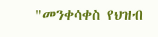"መንቀሳቀስ የህዝብ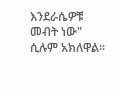እንደራሴዎቹ መብት ነው" ሲሉም አክለዋል።